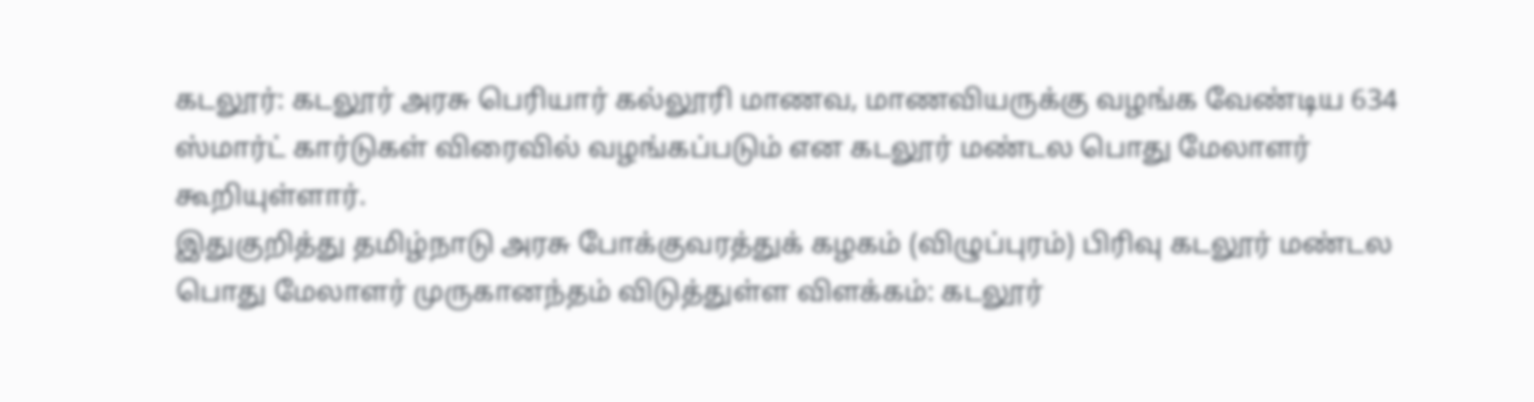கடலூர்: கடலூர் அரசு பெரியார் கல்லூரி மாணவ, மாணவியருக்கு வழங்க வேண்டிய 634 ஸ்மார்ட் கார்டுகள் விரைவில் வழங்கப்படும் என கடலூர் மண்டல பொது மேலாளர் கூறியுள்ளார்.
இதுகுறித்து தமிழ்நாடு அரசு போக்குவரத்துக் கழகம் (விழுப்புரம்) பிரிவு கடலூர் மண்டல பொது மேலாளர் முருகானந்தம் விடுத்துள்ள விளக்கம்: கடலூர்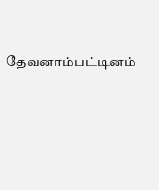தேவனாம்பட்டினம்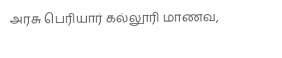அரசு பெரியார் கல்லூரி மாணவ,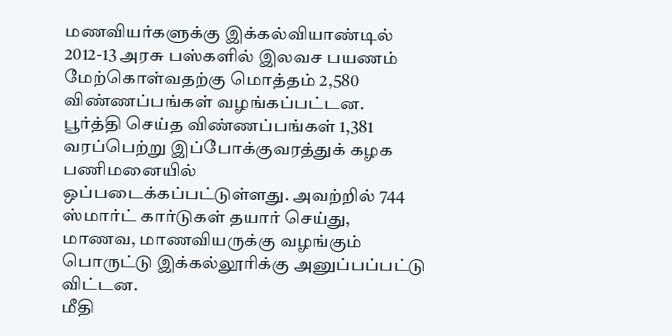மணவியர்களுக்கு இக்கல்வியாண்டில் 2012-13 அரசு பஸ்களில் இலவச பயணம் மேற்கொள்வதற்கு மொத்தம் 2,580 விண்ணப்பங்கள் வழங்கப்பட்டன.
பூர்த்தி செய்த விண்ணப்பங்கள் 1,381 வரப்பெற்று இப்போக்குவரத்துக் கழக பணிமனையில் ஒப்படைக்கப்பட்டுள்ளது. அவற்றில் 744 ஸ்மார்ட் கார்டுகள் தயார் செய்து, மாணவ, மாணவியருக்கு வழங்கும் பொருட்டு இக்கல்லூரிக்கு அனுப்பப்பட்டு விட்டன.
மீதி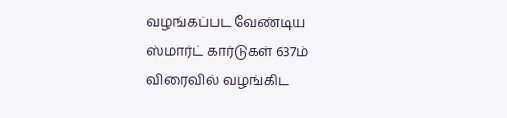வழங்கப்பட வேண்டிய ஸ்மார்ட் கார்டுகள் 637ம் விரைவில் வழங்கிட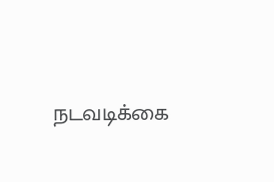நடவடிக்கை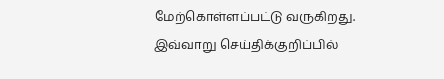மேற்கொள்ளப்பட்டு வருகிறது. இவ்வாறு செய்திக்குறிப்பில்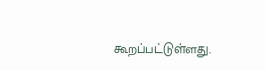கூறப்பட்டுள்ளது.